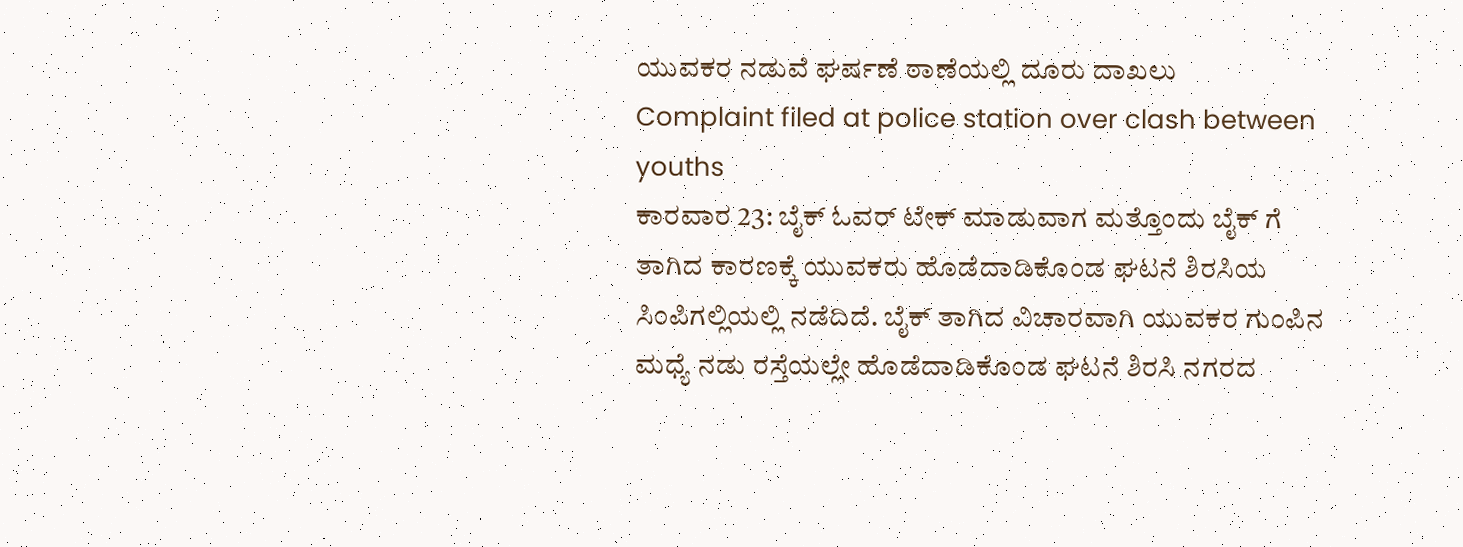ಯುವಕರ ನಡುವೆ ಘರ್ಷಣೆ ಠಾಣೆಯಲ್ಲಿ ದೂರು ದಾಖಲು
Complaint filed at police station over clash between youths
ಕಾರವಾರ 23: ಬೈಕ್ ಓವರ್ ಟೇಕ್ ಮಾಡುವಾಗ ಮತ್ತೊಂದು ಬೈಕ್ ಗೆ ತಾಗಿದ ಕಾರಣಕ್ಕೆ ಯುವಕರು ಹೊಡೆದಾಡಿಕೊಂಡ ಘಟನೆ ಶಿರಸಿಯ ಸಿಂಪಿಗಲ್ಲಿಯಲ್ಲಿ ನಡೆದಿದೆ. ಬೈಕ್ ತಾಗಿದ ವಿಚಾರವಾಗಿ ಯುವಕರ ಗುಂಪಿನ ಮಧ್ಯೆ ನಡು ರಸ್ತೆಯಲ್ಲೇ ಹೊಡೆದಾಡಿಕೊಂಡ ಘಟನೆ ಶಿರಸಿ ನಗರದ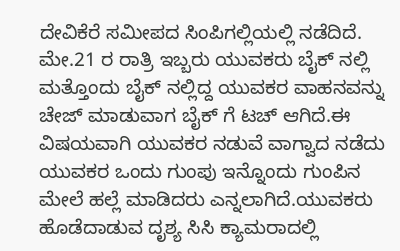ದೇವಿಕೆರೆ ಸಮೀಪದ ಸಿಂಪಿಗಲ್ಲಿಯಲ್ಲಿ ನಡೆದಿದೆ. ಮೇ.21 ರ ರಾತ್ರಿ ಇಬ್ಬರು ಯುವಕರು ಬೈಕ್ ನಲ್ಲಿ ಮತ್ತೊಂದು ಬೈಕ್ ನಲ್ಲಿದ್ದ ಯುವಕರ ವಾಹನವನ್ನು ಚೇಜ್ ಮಾಡುವಾಗ ಬೈಕ್ ಗೆ ಟಚ್ ಆಗಿದೆ.ಈ ವಿಷಯವಾಗಿ ಯುವಕರ ನಡುವೆ ವಾಗ್ವಾದ ನಡೆದು ಯುವಕರ ಒಂದು ಗುಂಪು ಇನ್ನೊಂದು ಗುಂಪಿನ ಮೇಲೆ ಹಲ್ಲೆ ಮಾಡಿದರು ಎನ್ನಲಾಗಿದೆ.ಯುವಕರು ಹೊಡೆದಾಡುವ ದೃಶ್ಯ ಸಿಸಿ ಕ್ಯಾಮರಾದಲ್ಲಿ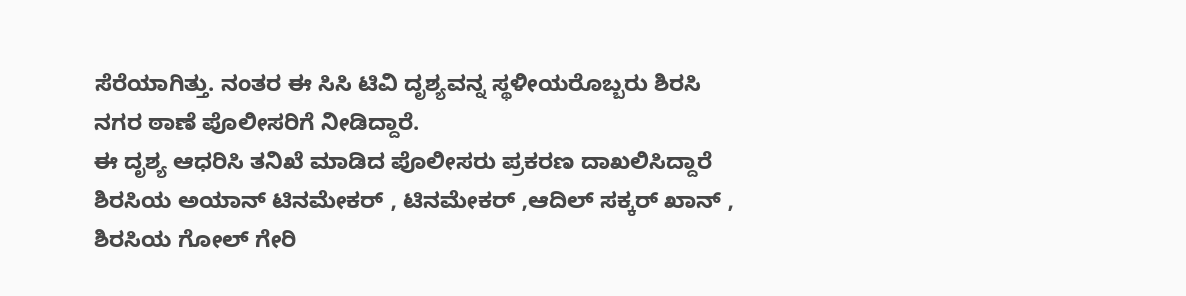ಸೆರೆಯಾಗಿತ್ತು. ನಂತರ ಈ ಸಿಸಿ ಟಿವಿ ದೃಶ್ಯವನ್ನ ಸ್ಥಳೀಯರೊಬ್ಬರು ಶಿರಸಿ ನಗರ ಠಾಣೆ ಪೊಲೀಸರಿಗೆ ನೀಡಿದ್ದಾರೆ.
ಈ ದೃಶ್ಯ ಆಧರಿಸಿ ತನಿಖೆ ಮಾಡಿದ ಪೊಲೀಸರು ಪ್ರಕರಣ ದಾಖಲಿಸಿದ್ದಾರೆ ಶಿರಸಿಯ ಅಯಾನ್ ಟಿನಮೇಕರ್ , ಟಿನಮೇಕರ್ ,ಆದಿಲ್ ಸಕ್ಕರ್ ಖಾನ್ , ಶಿರಸಿಯ ಗೋಲ್ ಗೇರಿ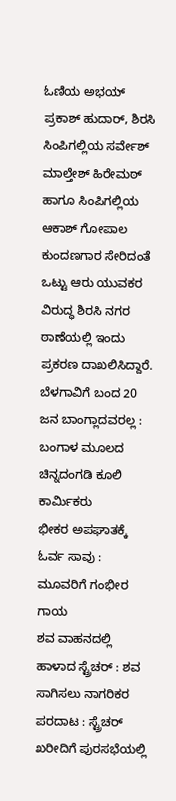ಓಣಿಯ ಅಭಯ್ ಪ್ರಕಾಶ್ ಹುದಾರ್, ಶಿರಸಿ ಸಿಂಪಿಗಲ್ಲಿಯ ಸರ್ವೇಶ್ ಮಾಲ್ತೇಶ್ ಹಿರೇಮಠ್ ಹಾಗೂ ಸಿಂಪಿಗಲ್ಲಿಯ ಆಕಾಶ್ ಗೋಪಾಲ ಕುಂದಣಗಾರ ಸೇರಿದಂತೆ ಒಟ್ಟು ಆರು ಯುವಕರ ವಿರುದ್ಧ ಶಿರಸಿ ನಗರ ಠಾಣೆಯಲ್ಲಿ ಇಂದು ಪ್ರಕರಣ ದಾಖಲಿಸಿದ್ದಾರೆ.
ಬೆಳಗಾವಿಗೆ ಬಂದ 20 ಜನ ಬಾಂಗ್ಲಾದವರಲ್ಲ : ಬಂಗಾಳ ಮೂಲದ ಚಿನ್ನದಂಗಡಿ ಕೂಲಿ ಕಾರ್ಮಿಕರು
ಭೀಕರ ಅಪಘಾತಕ್ಕೆ ಓರ್ವ ಸಾವು : ಮೂವರಿಗೆ ಗಂಭೀರ ಗಾಯ
ಶವ ವಾಹನದಲ್ಲಿ ಹಾಳಾದ ಸ್ಟ್ರೆಚರ್ : ಶವ ಸಾಗಿಸಲು ನಾಗರಿಕರ ಪರದಾಟ : ಸ್ಟ್ರೆಚರ್ ಖರೀದಿಗೆ ಪುರಸಭೆಯಲ್ಲಿ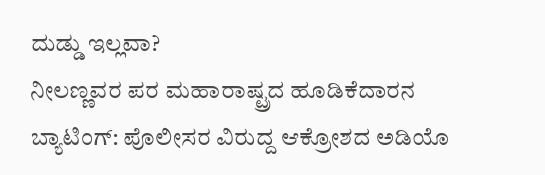ದುಡ್ಡು ಇಲ್ಲವಾ?
ನೀಲಣ್ಣವರ ಪರ ಮಹಾರಾಷ್ಟ್ರದ ಹೂಡಿಕೆದಾರನ ಬ್ಯಾಟಿಂಗ್: ಪೊಲೀಸರ ವಿರುದ್ದ ಆಕ್ರೋಶದ ಅಡಿಯೊ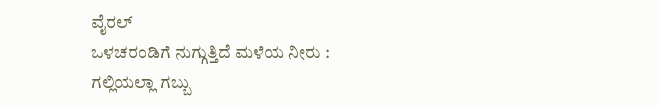ವೈರಲ್
ಒಳಚರಂಡಿಗೆ ನುಗ್ಗುತ್ತಿದೆ ಮಳೆಯ ನೀರು : ಗಲ್ಲಿಯಲ್ಲಾ ಗಬ್ಬು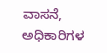ವಾಸನೆ, ಅಧಿಕಾರಿಗಳ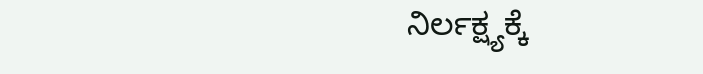ನಿರ್ಲಕ್ಷ್ಯಕ್ಕೆ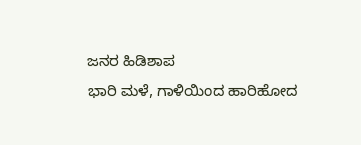ಜನರ ಹಿಡಿಶಾಪ
ಭಾರಿ ಮಳೆ, ಗಾಳಿಯಿಂದ ಹಾರಿಹೋದ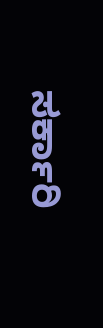ಸರ್ಕಾರಿ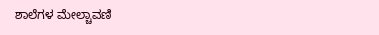ಶಾಲೆಗಳ ಮೇಲ್ಚಾವಣಿ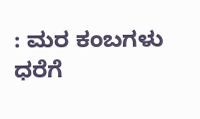: ಮರ ಕಂಬಗಳು ಧರೆಗೆ